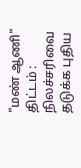"மண் ஆணி" திட்டம் : நிலச்சரிவை தடுக்க புதிய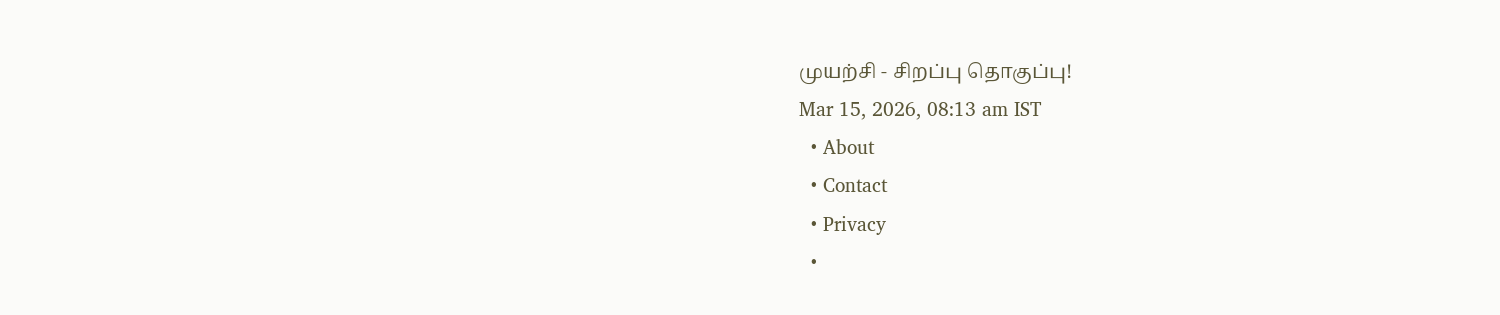முயற்சி - சிறப்பு தொகுப்பு!
Mar 15, 2026, 08:13 am IST
  • About
  • Contact
  • Privacy
  •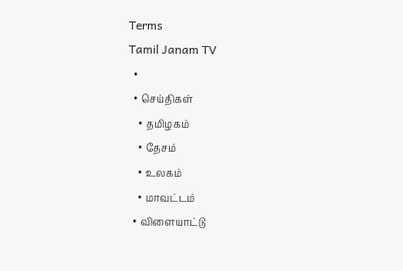Terms
Tamil Janam TV
  •
  • செய்திகள்
    • தமிழகம்
    • தேசம்
    • உலகம்
    • மாவட்டம்
  • விளையாட்டு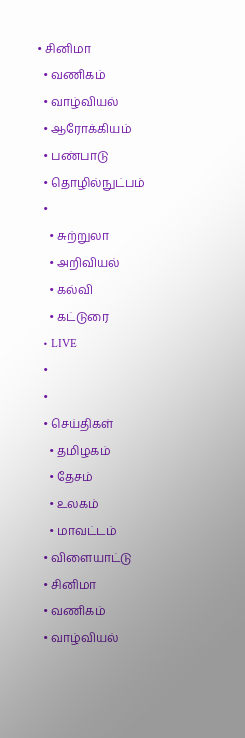• சினிமா
  • வணிகம்
  • வாழ்வியல்
  • ஆரோக்கியம்
  • பண்பாடு
  • தொழில்நுட்பம்
  •
    • சுற்றுலா
    • அறிவியல்
    • கல்வி
    • கட்டுரை
  • LIVE
  •
  •
  • செய்திகள்
    • தமிழகம்
    • தேசம்
    • உலகம்
    • மாவட்டம்
  • விளையாட்டு
  • சினிமா
  • வணிகம்
  • வாழ்வியல்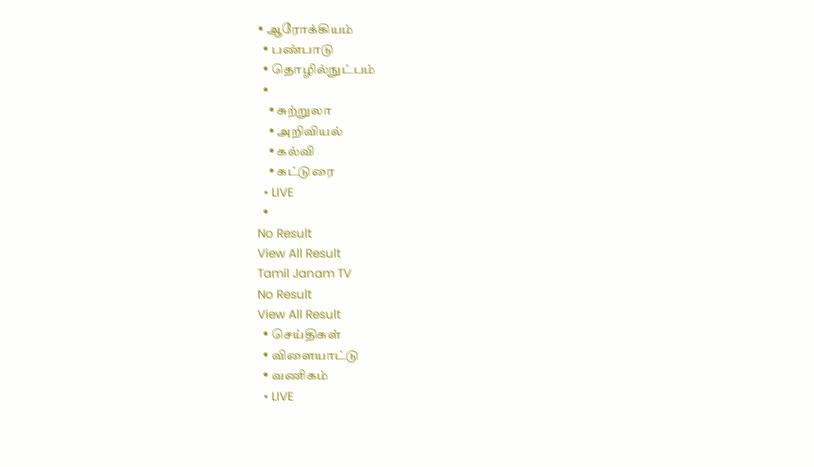• ஆரோக்கியம்
  • பண்பாடு
  • தொழில்நுட்பம்
  •
    • சுற்றுலா
    • அறிவியல்
    • கல்வி
    • கட்டுரை
  • LIVE
  •
No Result
View All Result
Tamil Janam TV
No Result
View All Result
  • செய்திகள்
  • விளையாட்டு
  • வணிகம்
  • LIVE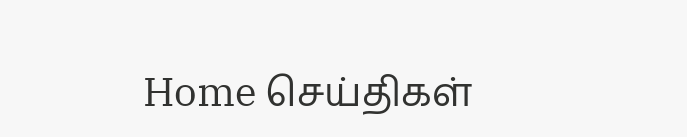Home செய்திகள்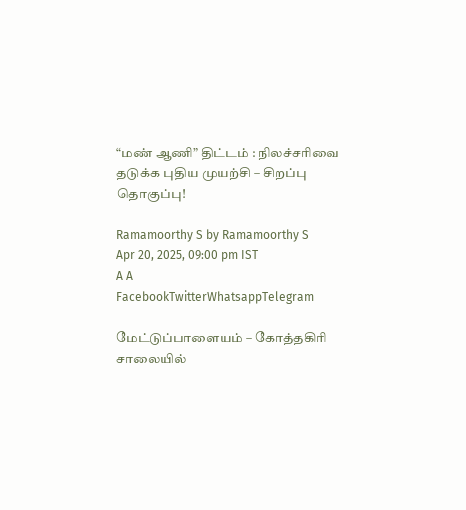“மண் ஆணி” திட்டம் : நிலச்சரிவை தடுக்க புதிய முயற்சி – சிறப்பு தொகுப்பு!

Ramamoorthy S by Ramamoorthy S
Apr 20, 2025, 09:00 pm IST
A A
FacebookTwitterWhatsappTelegram

மேட்டுப்பாளையம் – கோத்தகிரி சாலையில்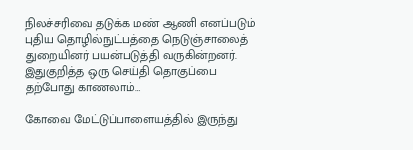நிலச்சரிவை தடுக்க மண் ஆணி எனப்படும் புதிய தொழில்நுட்பத்தை நெடுஞ்சாலைத் துறையினர் பயன்படுத்தி வருகின்றனர். இதுகுறித்த ஒரு செய்தி தொகுப்பை தற்போது காணலாம்…

கோவை மேட்டுப்பாளையத்தில் இருந்து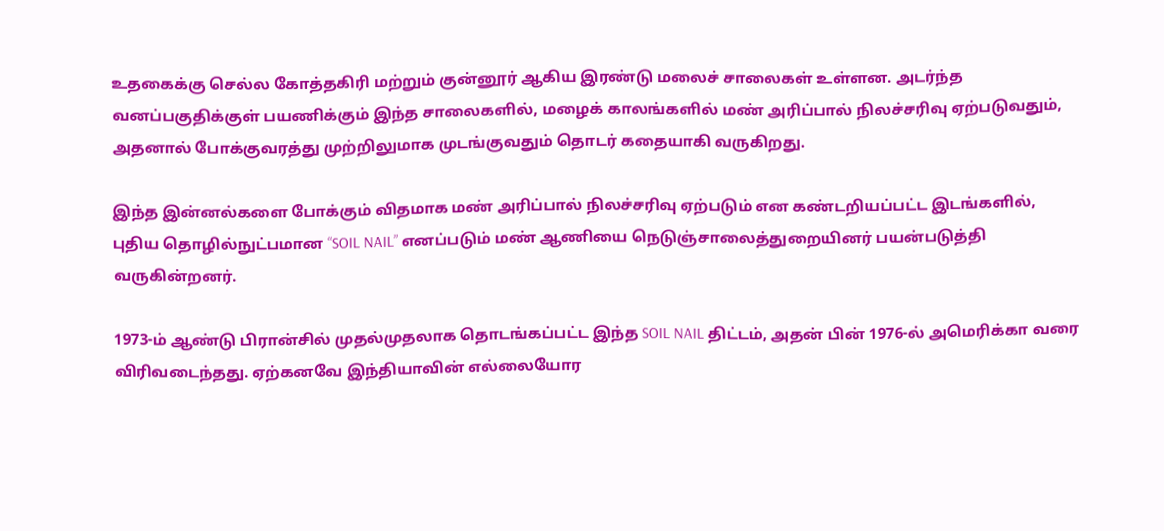உதகைக்கு செல்ல கோத்தகிரி மற்றும் குன்னூர் ஆகிய இரண்டு மலைச் சாலைகள் உள்ளன. அடர்ந்த வனப்பகுதிக்குள் பயணிக்கும் இந்த சாலைகளில், மழைக் காலங்களில் மண் அரிப்பால் நிலச்சரிவு ஏற்படுவதும், அதனால் போக்குவரத்து முற்றிலுமாக முடங்குவதும் தொடர் கதையாகி வருகிறது.

இந்த இன்னல்களை போக்கும் விதமாக மண் அரிப்பால் நிலச்சரிவு ஏற்படும் என கண்டறியப்பட்ட இடங்களில், புதிய தொழில்நுட்பமான “SOIL NAIL” எனப்படும் மண் ஆணியை நெடுஞ்சாலைத்துறையினர் பயன்படுத்தி வருகின்றனர்.

1973-ம் ஆண்டு பிரான்சில் முதல்முதலாக தொடங்கப்பட்ட இந்த SOIL NAIL திட்டம், அதன் பின் 1976-ல் அமெரிக்கா வரை விரிவடைந்தது. ஏற்கனவே இந்தியாவின் எல்லையோர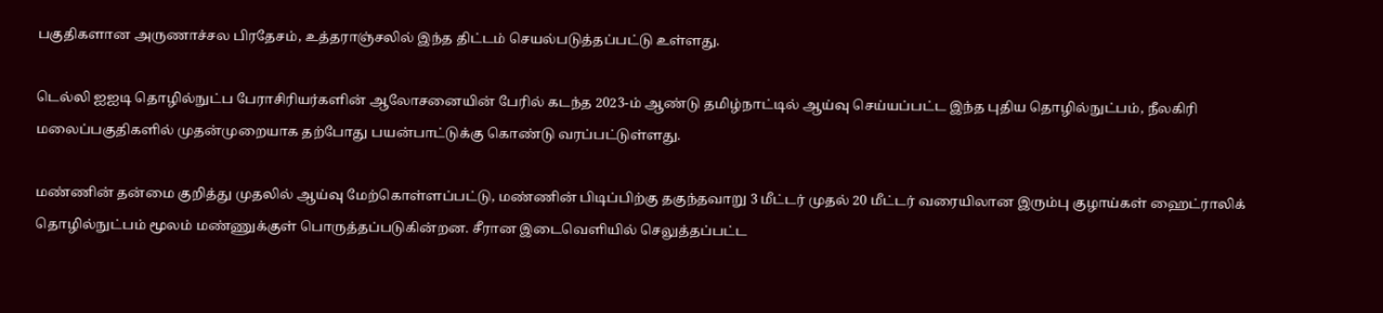பகுதிகளான அருணாச்சல பிரதேசம், உத்தராஞ்சலில் இந்த திட்டம் செயல்படுத்தப்பட்டு உள்ளது.

டெல்லி ஐஐடி தொழில்நுட்ப பேராசிரியர்களின் ஆலோசனையின் பேரில் கடந்த 2023-ம் ஆண்டு தமிழ்நாட்டில் ஆய்வு செய்யப்பட்ட இந்த புதிய தொழில்நுட்பம், நீலகிரி மலைப்பகுதிகளில் முதன்முறையாக தற்போது பயன்பாட்டுக்கு கொண்டு வரப்பட்டுள்ளது.

மண்ணின் தன்மை குறித்து முதலில் ஆய்வு மேற்கொள்ளப்பட்டு, மண்ணின் பிடிப்பிற்கு தகுந்தவாறு 3 மீட்டர் முதல் 20 மீட்டர் வரையிலான இரும்பு குழாய்கள் ஹைட்ராலிக் தொழில்நுட்பம் மூலம் மண்ணுக்குள் பொருத்தப்படுகின்றன. சீரான இடைவெளியில் செலுத்தப்பட்ட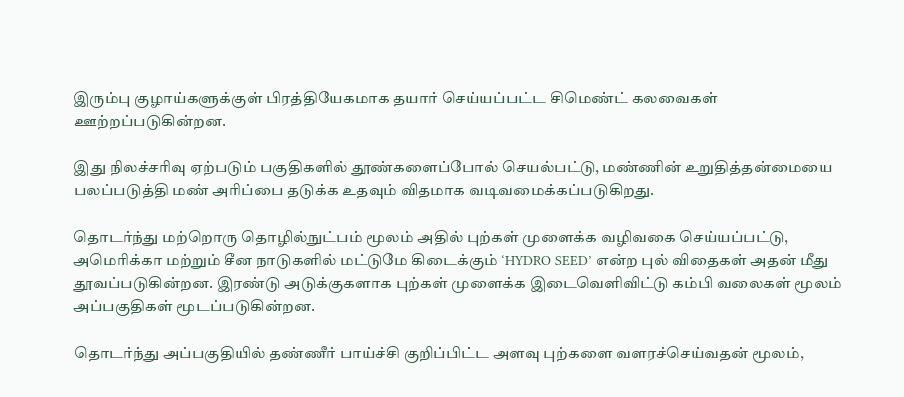இரும்பு குழாய்களுக்குள் பிரத்தியேகமாக தயார் செய்யப்பட்ட சிமெண்ட் கலவைகள் ஊற்றப்படுகின்றன.

இது நிலச்சரிவு ஏற்படும் பகுதிகளில் தூண்களைப்போல் செயல்பட்டு, மண்ணின் உறுதித்தன்மையை பலப்படுத்தி மண் அரிப்பை தடுக்க உதவும் விதமாக வடிவமைக்கப்படுகிறது.

தொடர்ந்து மற்றொரு தொழில்நுட்பம் மூலம் அதில் புற்கள் முளைக்க வழிவகை செய்யப்பட்டு, அமெரிக்கா மற்றும் சீன நாடுகளில் மட்டுமே கிடைக்கும் ‘HYDRO SEED’ என்ற புல் விதைகள் அதன் மீது தூவப்படுகின்றன. இரண்டு அடுக்குகளாக புற்கள் முளைக்க இடைவெளிவிட்டு கம்பி வலைகள் மூலம் அப்பகுதிகள் மூடப்படுகின்றன.

தொடர்ந்து அப்பகுதியில் தண்ணீர் பாய்ச்சி குறிப்பிட்ட அளவு புற்களை வளரச்செய்வதன் மூலம்,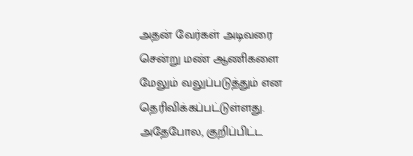அதன் வேர்கள் அடிவரை சென்று மண் ஆணிகளை மேலும் வலுப்படுத்தும் என தெரிவிக்கப்பட்டுள்ளது. அதேபோல, குறிப்பிட்ட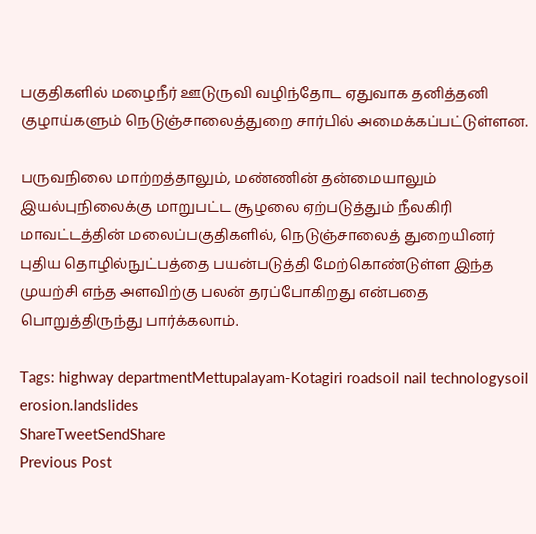பகுதிகளில் மழைநீர் ஊடுருவி வழிந்தோட ஏதுவாக தனித்தனி குழாய்களும் நெடுஞ்சாலைத்துறை சார்பில் அமைக்கப்பட்டுள்ளன.

பருவநிலை மாற்றத்தாலும், மண்ணின் தன்மையாலும் இயல்புநிலைக்கு மாறுபட்ட சூழலை ஏற்படுத்தும் நீலகிரி மாவட்டத்தின் மலைப்பகுதிகளில், நெடுஞ்சாலைத் துறையினர் புதிய தொழில்நுட்பத்தை பயன்படுத்தி மேற்கொண்டுள்ள இந்த முயற்சி எந்த அளவிற்கு பலன் தரப்போகிறது என்பதை பொறுத்திருந்து பார்க்கலாம்.

Tags: highway departmentMettupalayam-Kotagiri roadsoil nail technologysoil erosion.landslides
ShareTweetSendShare
Previous Post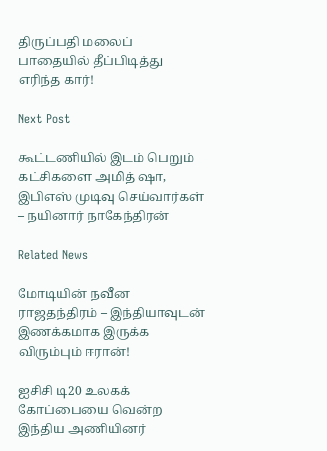திருப்பதி மலைப் பாதையில் தீப்பிடித்து எரிந்த கார்!

Next Post

கூட்டணியில் இடம் பெறும் கட்சிகளை அமித் ஷா, இபிஎஸ் முடிவு செய்வார்கள் – நயினார் நாகேந்திரன்

Related News

மோடியின் நவீன ராஜதந்திரம் – இந்தியாவுடன் இணக்கமாக இருக்க விரும்பும் ஈரான்!

ஐசிசி டி20 உலகக் கோப்பையை வென்ற இந்திய அணியினர்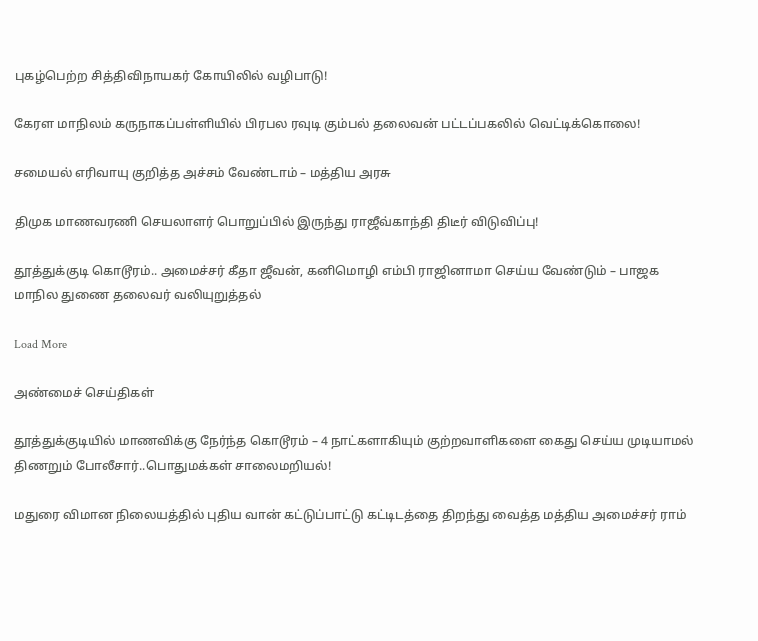புகழ்பெற்ற சித்திவிநாயகர் கோயிலில் வழிபாடு!

கேரள மாநிலம் கருநாகப்பள்ளியில் பிரபல ரவுடி கும்பல் தலைவன் பட்டப்பகலில் வெட்டிக்கொலை!

சமையல் எரிவாயு குறித்த அச்சம் வேண்டாம் – மத்திய அரசு

திமுக மாணவரணி செயலாளர் பொறுப்பில் இருந்து ராஜீவ்காந்தி திடீர் விடுவிப்பு!

தூத்துக்குடி கொடூரம்.. அமைச்சர் கீதா ஜீவன், கனிமொழி எம்பி ராஜினாமா செய்ய வேண்டும் – பாஜக மாநில துணை தலைவர் வலியுறுத்தல்

Load More

அண்மைச் செய்திகள்

தூத்துக்குடியில் மாணவிக்கு நேர்ந்த கொடூரம் – 4 நாட்களாகியும் குற்றவாளிகளை கைது செய்ய முடியாமல் திணறும் போலீசார்..பொதுமக்கள் சாலைமறியல்!

மதுரை விமான நிலையத்தில் புதிய வான் கட்டுப்பாட்டு கட்டிடத்தை திறந்து வைத்த மத்திய அமைச்சர் ராம்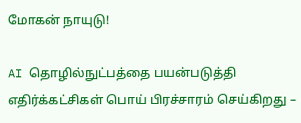மோகன் நாயுடு!

AI தொழில்நுட்பத்தை பயன்படுத்தி எதிர்க்கட்சிகள் பொய் பிரச்சாரம் செய்கிறது –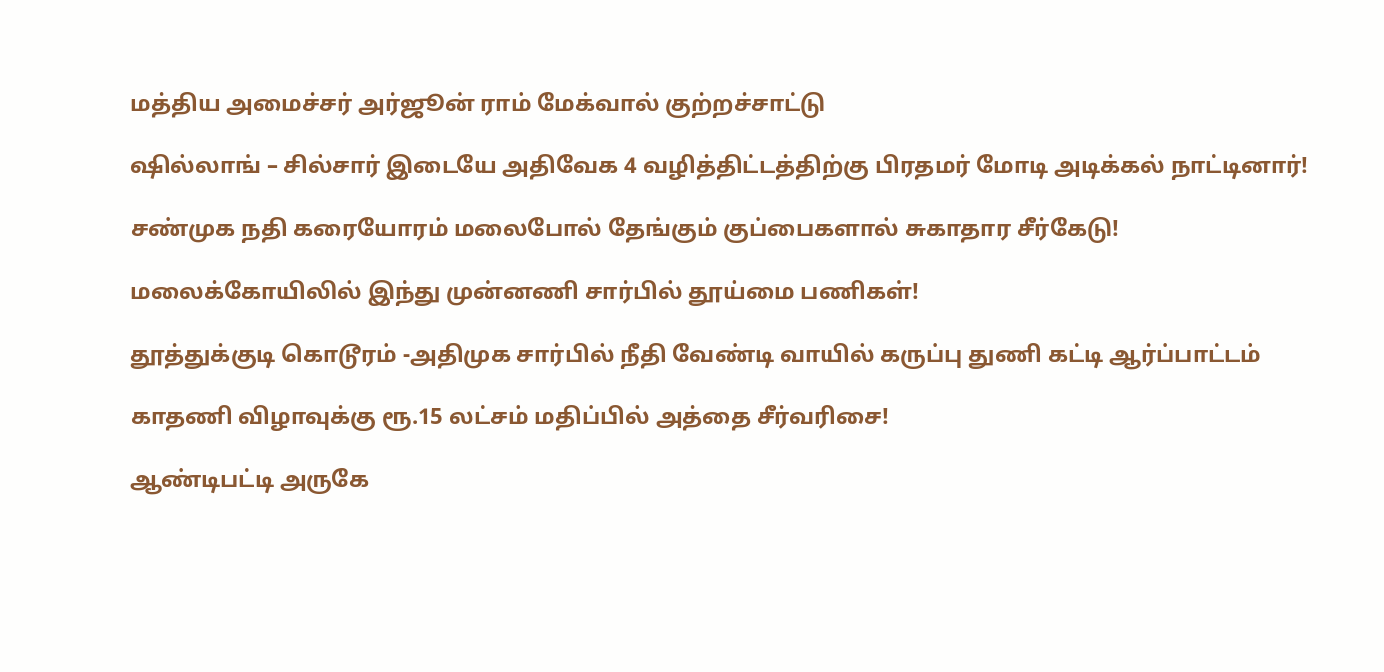மத்திய அமைச்சர் அர்ஜூன் ராம் மேக்வால் குற்றச்சாட்டு

ஷில்லாங் – சில்சார் இடையே அதிவேக 4 வழித்திட்டத்திற்கு பிரதமர் மோடி அடிக்கல் நாட்டினார்!

சண்முக நதி கரையோரம் மலைபோல் தேங்கும் குப்பைகளால் சுகாதார சீர்கேடு!

மலைக்கோயிலில் இந்து முன்னணி சார்பில் தூய்மை பணிகள்!

தூத்துக்குடி கொடூரம் -அதிமுக சார்பில் நீதி வேண்டி வாயில் கருப்பு துணி கட்டி ஆர்ப்பாட்டம்

காதணி விழாவுக்கு ரூ.15 லட்சம் மதிப்பில் அத்தை சீர்வரிசை!

ஆண்டிபட்டி அருகே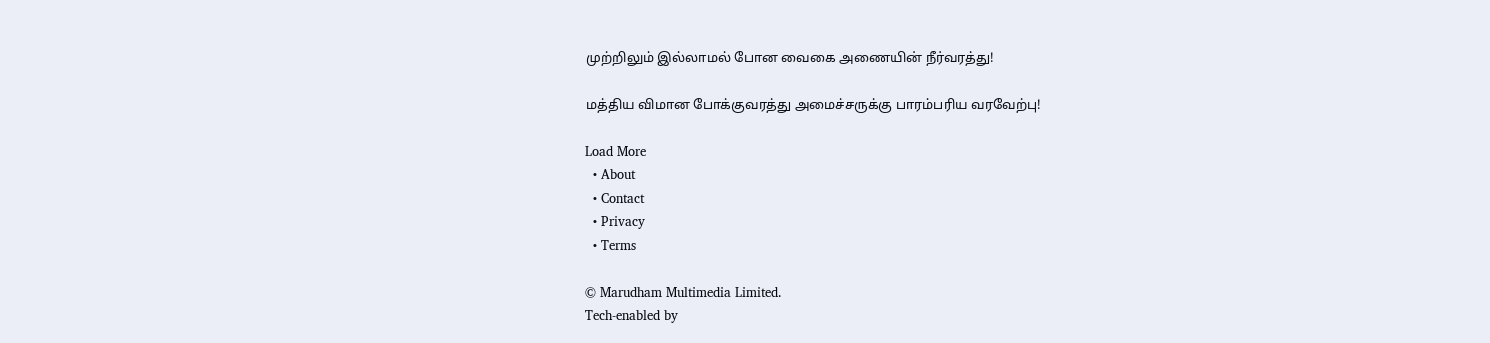முற்றிலும் இல்லாமல் போன வைகை அணையின் நீர்வரத்து!

மத்திய விமான போக்குவரத்து அமைச்சருக்கு பாரம்பரிய வரவேற்பு!

Load More
  • About
  • Contact
  • Privacy
  • Terms

© Marudham Multimedia Limited.
Tech-enabled by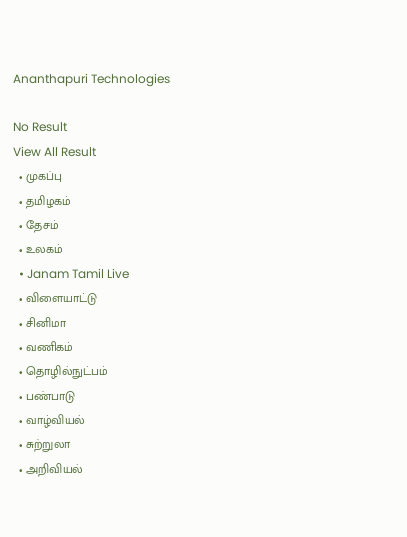Ananthapuri Technologies

No Result
View All Result
  • முகப்பு
  • தமிழகம்
  • தேசம்
  • உலகம்
  • Janam Tamil Live
  • விளையாட்டு
  • சினிமா
  • வணிகம்
  • தொழில்நுட்பம்
  • பண்பாடு
  • வாழ்வியல்
  • சுற்றுலா
  • அறிவியல்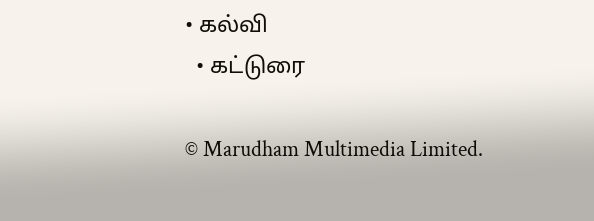• கல்வி
  • கட்டுரை

© Marudham Multimedia Limited.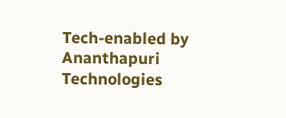Tech-enabled by Ananthapuri Technologies